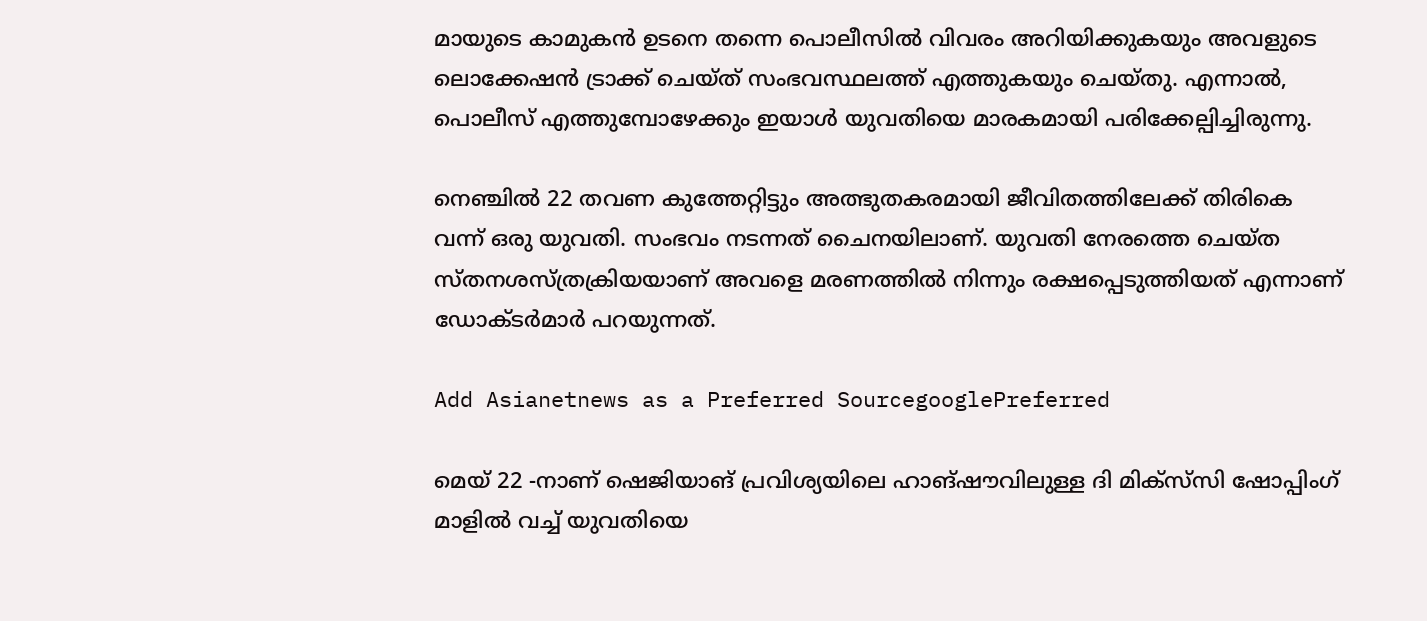മായുടെ കാമുകൻ ഉടനെ തന്നെ പൊലീസിൽ വിവരം അറിയിക്കുകയും അവളുടെ ലൊക്കേഷൻ ട്രാക്ക് ചെയ്ത് സംഭവസ്ഥലത്ത് എത്തുകയും ചെയ്തു. എന്നാൽ, പൊലീസ് എത്തുമ്പോഴേക്കും ഇയാൾ യുവതിയെ മാരകമായി പരിക്കേല്പിച്ചിരുന്നു.

നെഞ്ചിൽ 22 തവണ കുത്തേറ്റിട്ടും അത്ഭുതകരമായി ജീവിതത്തിലേക്ക് തിരികെ വന്ന് ഒരു യുവതി. സംഭവം നടന്നത് ചൈനയിലാണ്. യുവതി നേരത്തെ ചെയ്ത സ്തനശസ്ത്രക്രിയയാണ് അവളെ മരണത്തിൽ നിന്നും രക്ഷപ്പെടുത്തിയത് എന്നാണ് ഡോക്ടർമാർ പറയുന്നത്.

Add Asianetnews as a Preferred SourcegooglePreferred

മെയ് 22 -നാണ് ഷെജിയാങ് പ്രവിശ്യയിലെ ഹാങ്‌ഷൗവിലുള്ള ദി മിക്‌സ്‌സി ഷോപ്പിംഗ് മാളിൽ വച്ച് യുവതിയെ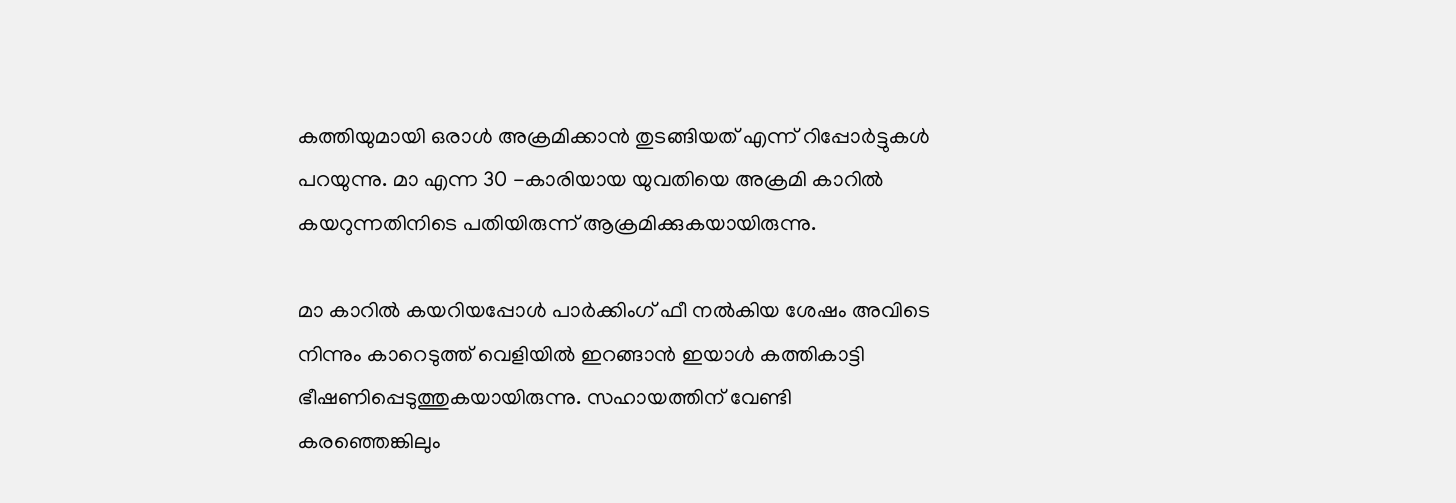കത്തിയുമായി ഒരാൾ അക്രമിക്കാൻ തുടങ്ങിയത് എന്ന് റിപ്പോർട്ടുകൾ പറയുന്നു. മാ എന്ന 30 -കാരിയായ യുവതിയെ അക്രമി കാറിൽ കയറുന്നതിനിടെ പതിയിരുന്ന് ആക്രമിക്കുകയായിരുന്നു.

മാ കാറിൽ കയറിയപ്പോൾ പാർക്കിംഗ് ഫീ നൽകിയ ശേഷം അവിടെ നിന്നും കാറെടുത്ത് വെളിയിൽ ഇറങ്ങാൻ ഇയാൾ‌ കത്തികാട്ടി ഭീഷണിപ്പെടുത്തുകയായിരുന്നു. സഹായത്തിന് വേണ്ടി കരഞ്ഞെങ്കിലും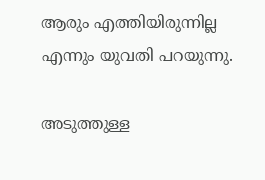ആരും എത്തിയിരുന്നില്ല എന്നും യുവതി പറയുന്നു.

അടുത്തുള്ള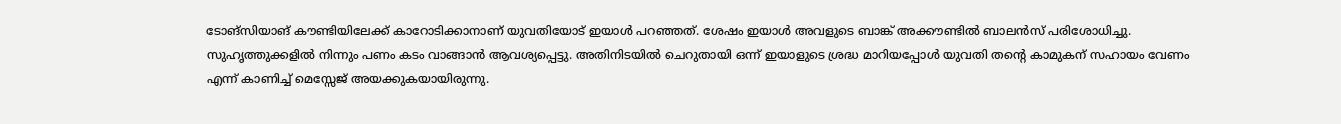ടോങ്‌സിയാങ് കൗണ്ടിയിലേക്ക് കാറോടിക്കാനാണ് യുവതിയോട് ഇയാൾ പറഞ്ഞത്. ശേഷം ഇയാൾ അവളുടെ ബാങ്ക് അക്കൗണ്ടിൽ ബാലൻസ് പരിശോധിച്ചു. സുഹൃത്തുക്കളിൽ നിന്നും പണം കടം വാങ്ങാൻ ആവശ്യപ്പെട്ടു. അതിനിടയിൽ ചെറുതായി ഒന്ന് ഇയാളുടെ ശ്രദ്ധ മാറിയപ്പോൾ യുവതി തന്റെ കാമുകന് സഹായം വേണം എന്ന് കാണിച്ച് മെസ്സേജ് അയക്കുകയായിരുന്നു.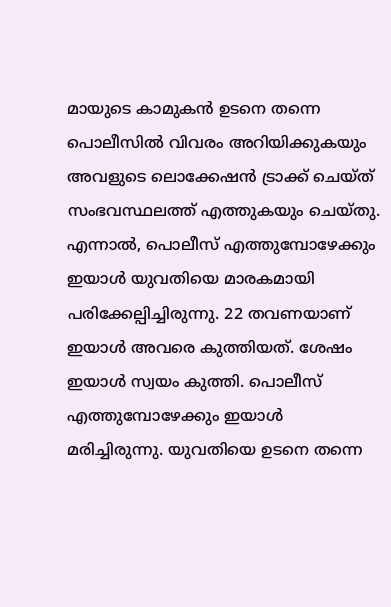മായുടെ കാമുകൻ ഉടനെ തന്നെ പൊലീസിൽ വിവരം അറിയിക്കുകയും അവളുടെ ലൊക്കേഷൻ ട്രാക്ക് ചെയ്ത് സംഭവസ്ഥലത്ത് എത്തുകയും ചെയ്തു. എന്നാൽ, പൊലീസ് എത്തുമ്പോഴേക്കും ഇയാൾ യുവതിയെ മാരകമായി പരിക്കേല്പിച്ചിരുന്നു. 22 തവണയാണ് ഇയാൾ അവരെ കുത്തിയത്. ശേഷം ഇയാൾ സ്വയം കുത്തി. പൊലീസ് എത്തുമ്പോഴേക്കും ഇയാൾ മരിച്ചിരുന്നു. യുവതിയെ ഉടനെ തന്നെ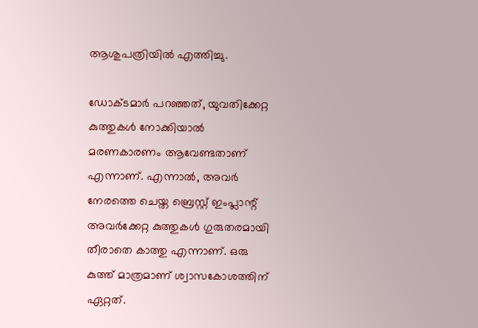ആശുപത്രിയിൽ എത്തിച്ചു.

ഡോക്ടമാർ പറഞ്ഞത്, യുവതിക്കേറ്റ കുത്തുകൾ നോക്കിയാൽ മരണകാരണം ആവേണ്ടതാണ് എന്നാണ്. എന്നാൽ, അവർ നേരത്തെ ചെയ്ത ബ്രെസ്റ്റ് ഇംപ്ലാന്റ് അവർക്കേറ്റ കുത്തുകൾ ഗുരുതരമായി തീരാതെ കാത്തു എന്നാണ്. ഒരു കുത്ത് മാത്രമാണ് ശ്വാസകോശത്തിന് ഏറ്റത്.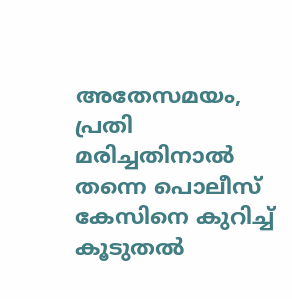അതേസമയം, പ്രതി മരിച്ചതിനാൽ തന്നെ പൊലീസ് കേസിനെ കുറിച്ച് കൂടുതൽ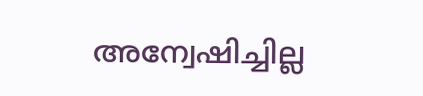അന്വേഷിച്ചില്ല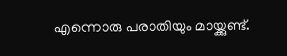എന്നൊരു പരാതിയും മായ്ക്കുണ്ട്.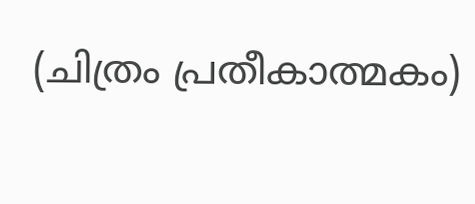(ചിത്രം പ്രതീകാത്മകം)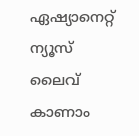ഏഷ്യാനെറ്റ് ന്യൂസ് ലൈവ് കാണാം